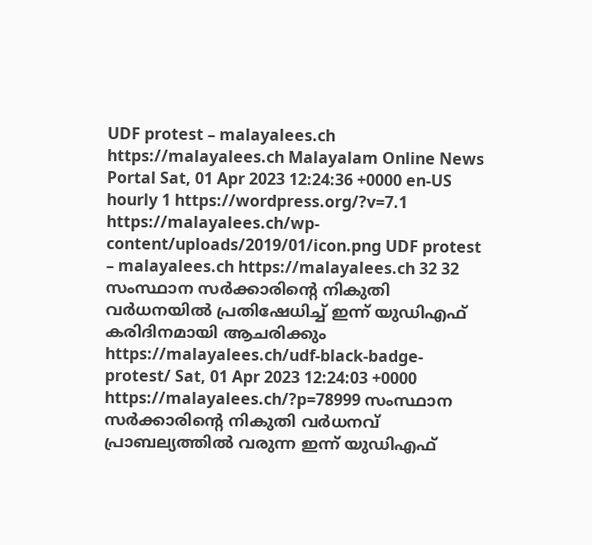UDF protest – malayalees.ch https://malayalees.ch Malayalam Online News Portal Sat, 01 Apr 2023 12:24:36 +0000 en-US hourly 1 https://wordpress.org/?v=7.1 https://malayalees.ch/wp-content/uploads/2019/01/icon.png UDF protest – malayalees.ch https://malayalees.ch 32 32 സംസ്ഥാന സർക്കാരിന്റെ നികുതി വർധനയിൽ പ്രതിഷേധിച്ച് ഇന്ന് യുഡിഎഫ് കരിദിനമായി ആചരിക്കും https://malayalees.ch/udf-black-badge-protest/ Sat, 01 Apr 2023 12:24:03 +0000 https://malayalees.ch/?p=78999 സംസ്ഥാന സർക്കാരിന്റെ നികുതി വർധനവ് പ്രാബല്യത്തിൽ വരുന്ന ഇന്ന് യുഡിഎഫ്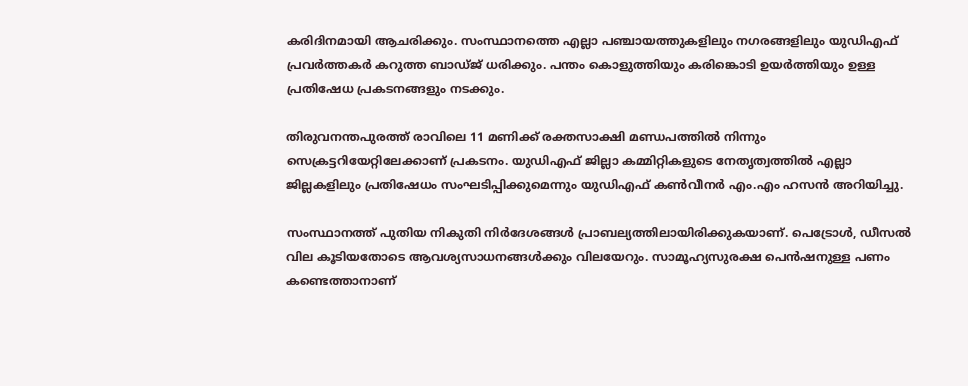കരിദിനമായി ആചരിക്കും. സംസ്ഥാനത്തെ എല്ലാ പഞ്ചായത്തുകളിലും നഗരങ്ങളിലും യുഡിഎഫ് പ്രവർത്തകർ കറുത്ത ബാഡ്ജ് ധരിക്കും. പന്തം കൊളുത്തിയും കരിങ്കൊടി ഉയർത്തിയും ഉള്ള പ്രതിഷേധ പ്രകടനങ്ങളും നടക്കും.

തിരുവനന്തപുരത്ത് രാവിലെ 11 മണിക്ക് രക്തസാക്ഷി മണ്ഡപത്തിൽ നിന്നും സെക്രട്ടറിയേറ്റിലേക്കാണ് പ്രകടനം. യുഡിഎഫ് ജില്ലാ കമ്മിറ്റികളുടെ നേതൃത്വത്തിൽ എല്ലാ ജില്ലകളിലും പ്രതിഷേധം സംഘടിപ്പിക്കുമെന്നും യുഡിഎഫ് കൺവീനർ എം.എം ഹസൻ അറിയിച്ചു.

സംസ്ഥാനത്ത് പുതിയ നികുതി നിർദേശങ്ങൾ പ്രാബല്യത്തിലായിരിക്കുകയാണ്. പെട്രോൾ, ഡീസൽ വില കൂടിയതോടെ ആവശ്യസാധനങ്ങൾക്കും വിലയേറും. സാമൂഹ്യസുരക്ഷ പെൻഷനുള്ള പണം കണ്ടെത്താനാണ്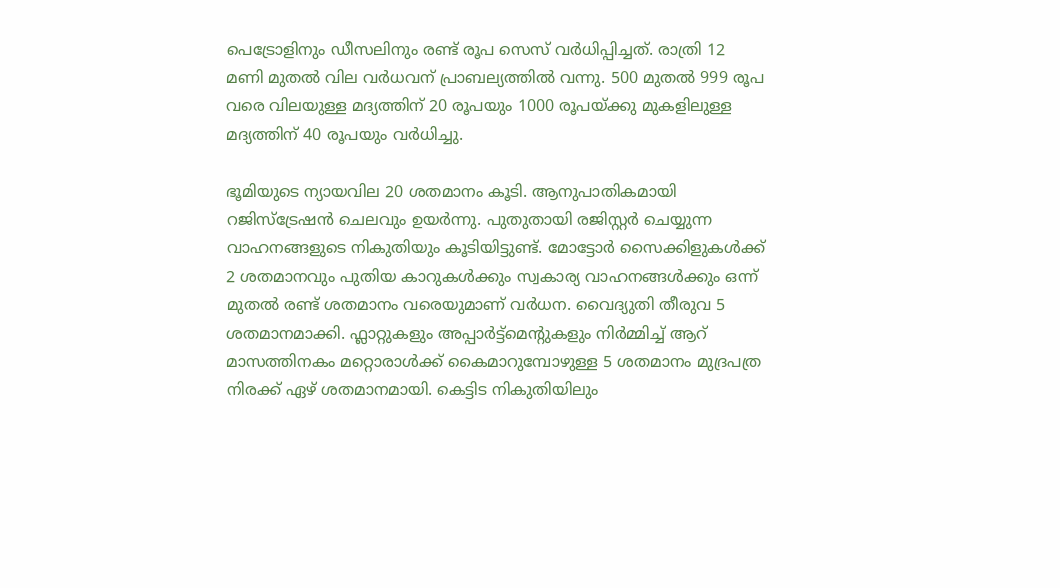പെട്രോളിനും ഡീസലിനും രണ്ട് രൂപ സെസ് വർധിപ്പിച്ചത്. രാത്രി 12 മണി മുതൽ വില വർധവന് പ്രാബല്യത്തിൽ വന്നു. 500 മുതൽ 999 രൂപ വരെ വിലയുള്ള മദ്യത്തിന് 20 രൂപയും 1000 രൂപയ്ക്കു മുകളിലുള്ള മദ്യത്തിന് 40 രൂപയും വർധിച്ചു.

ഭൂമിയുടെ ന്യായവില 20 ശതമാനം കൂടി. ആനുപാതികമായി റജിസ്ട്രേഷൻ ചെലവും ഉയർന്നു. പുതുതായി രജിസ്റ്റർ ചെയ്യുന്ന വാഹനങ്ങളുടെ നികുതിയും കൂടിയിട്ടുണ്ട്. മോട്ടോർ സൈക്കിളുകൾക്ക് 2 ശതമാനവും പുതിയ കാറുകൾക്കും സ്വകാര്യ വാഹനങ്ങൾക്കും ഒന്ന് മുതൽ രണ്ട് ശതമാനം വരെയുമാണ് വർധന. വൈദ്യുതി തീരുവ 5 ശതമാനമാക്കി. ഫ്ലാറ്റുകളും അപ്പാർട്ട്മെന്റുകളും നിർമ്മിച്ച് ആറ് മാസത്തിനകം മറ്റൊരാൾക്ക് കൈമാറുമ്പോഴുള്ള 5 ശതമാനം മുദ്രപത്ര നിരക്ക് ഏഴ് ശതമാനമായി. കെട്ടിട നികുതിയിലും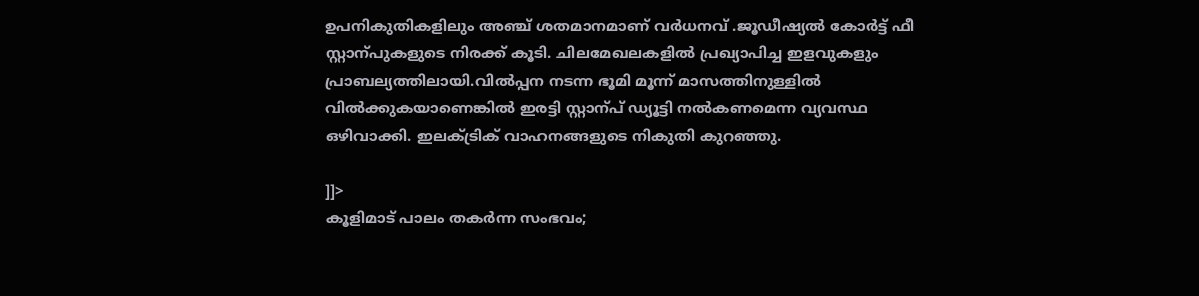ഉപനികുതികളിലും അഞ്ച് ശതമാനമാണ് വർധനവ് .ജൂഡീഷ്യൽ കോർട്ട് ഫീ സ്റ്റാന്പുകളുടെ നിരക്ക് കൂടി. ചിലമേഖലകളിൽ പ്രഖ്യാപിച്ച ഇളവുകളും പ്രാബല്യത്തിലായി.വിൽപ്പന നടന്ന ഭൂമി മൂന്ന് മാസത്തിനുള്ളിൽ വിൽക്കുകയാണെങ്കിൽ ഇരട്ടി സ്റ്റാന്പ് ഡ്യൂട്ടി നൽകണമെന്ന വ്യവസ്ഥ ഒഴിവാക്കി. ഇലക്ട്രിക് വാഹനങ്ങളുടെ നികുതി കുറഞ്ഞു.

]]>
കൂളിമാട് പാലം തകര്‍ന്ന സംഭവം;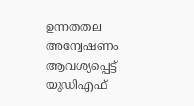ഉന്നതതല അന്വേഷണം ആവശ്യപ്പെട്ട് യുഡിഎഫ്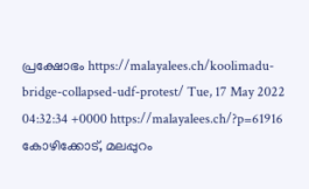പ്രക്ഷോഭം https://malayalees.ch/koolimadu-bridge-collapsed-udf-protest/ Tue, 17 May 2022 04:32:34 +0000 https://malayalees.ch/?p=61916 കോഴിക്കോട്, മലപ്പുറം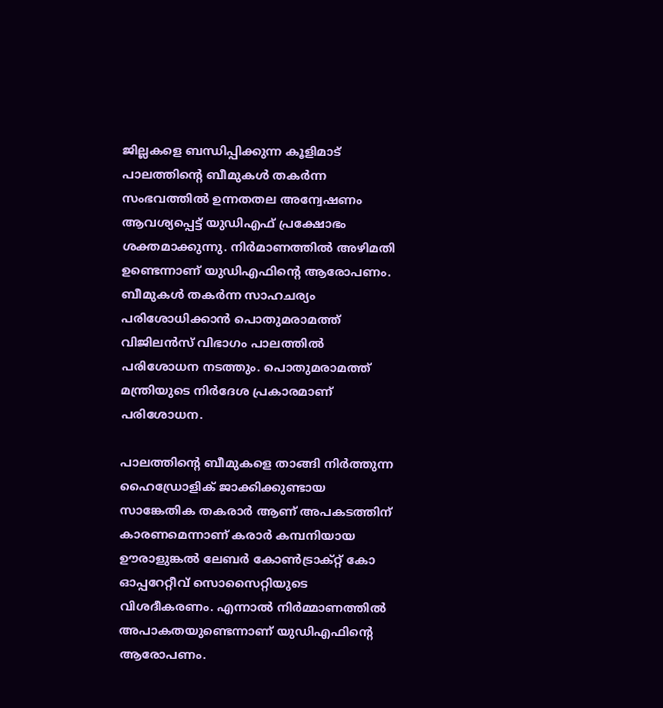ജില്ലകളെ ബന്ധിപ്പിക്കുന്ന കൂളിമാട് പാലത്തിന്റെ ബീമുകള്‍ തകര്‍ന്ന സംഭവത്തില്‍ ഉന്നതതല അന്വേഷണം ആവശ്യപ്പെട്ട് യുഡിഎഫ് പ്രക്ഷോഭം ശക്തമാക്കുന്നു. നിര്‍മാണത്തില്‍ അഴിമതി ഉണ്ടെന്നാണ് യുഡിഎഫിന്റെ ആരോപണം. ബീമുകള്‍ തകര്‍ന്ന സാഹചര്യം പരിശോധിക്കാന്‍ പൊതുമരാമത്ത് വിജിലന്‍സ് വിഭാഗം പാലത്തില്‍ പരിശോധന നടത്തും. പൊതുമരാമത്ത് മന്ത്രിയുടെ നിര്‍ദേശ പ്രകാരമാണ് പരിശോധന.

പാലത്തിന്റെ ബീമുകളെ താങ്ങി നിര്‍ത്തുന്ന ഹൈഡ്രോളിക് ജാക്കിക്കുണ്ടായ സാങ്കേതിക തകരാര്‍ ആണ് അപകടത്തിന് കാരണമെന്നാണ് കരാര്‍ കമ്പനിയായ ഊരാളുങ്കല്‍ ലേബര്‍ കോണ്‍ട്രാക്റ്റ് കോ ഓപ്പറേറ്റീവ് സൊസൈറ്റിയുടെ വിശദീകരണം. എന്നാല്‍ നിര്‍മ്മാണത്തില്‍ അപാകതയുണ്ടെന്നാണ് യുഡിഎഫിന്റെ ആരോപണം.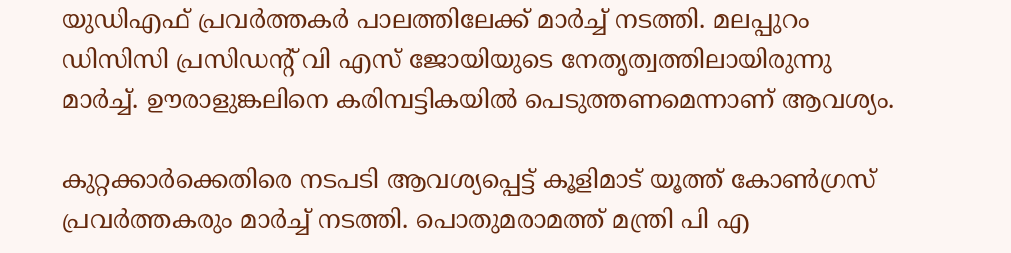യുഡിഎഫ് പ്രവര്‍ത്തകര്‍ പാലത്തിലേക്ക് മാര്‍ച്ച് നടത്തി. മലപ്പുറം ഡിസിസി പ്രസിഡന്റ് വി എസ് ജോയിയുടെ നേതൃത്വത്തിലായിരുന്നു മാര്‍ച്ച്. ഊരാളുങ്കലിനെ കരിമ്പട്ടികയില്‍ പെടുത്തണമെന്നാണ് ആവശ്യം.

കുറ്റക്കാര്‍ക്കെതിരെ നടപടി ആവശ്യപ്പെട്ട് കൂളിമാട് യൂത്ത് കോണ്‍ഗ്രസ് പ്രവര്‍ത്തകരും മാര്‍ച്ച് നടത്തി. പൊതുമരാമത്ത് മന്ത്രി പി എ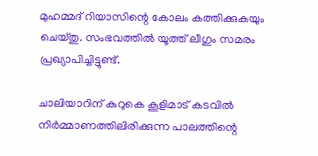മുഹമ്മദ് റിയാസിന്റെ കോലം കത്തിക്കുകയും ചെയ്തു. സംഭവത്തില്‍ യൂത്ത് ലീഗും സമരം പ്രഖ്യാപിച്ചിട്ടുണ്ട്.

ചാലിയാറിന് കുറുകെ കൂളിമാട് കടവില്‍ നിര്‍മ്മാണത്തിലിരിക്കുന്ന പാലത്തിന്റെ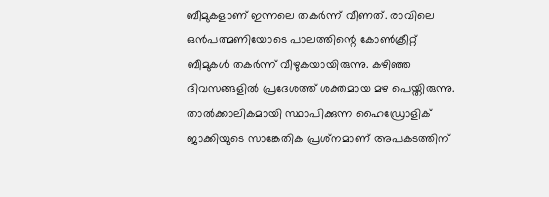ബീമുകളാണ് ഇന്നലെ തകര്‍ന്ന് വീണത്. രാവിലെ ഒന്‍പത്മണിയോടെ പാലത്തിന്റെ കോണ്‍ക്രീറ്റ് ബീമുകള്‍ തകര്‍ന്ന് വീഴുകയായിരുന്നു. കഴിഞ്ഞ ദിവസങ്ങളില്‍ പ്രദേശത്ത് ശക്തമായ മഴ പെയ്തിരുന്നു. താല്‍ക്കാലികമായി സ്ഥാപിക്കുന്ന ഹൈഡ്രോളിക് ജാക്കിയുടെ സാങ്കേതിക പ്രശ്‌നമാണ് അപകടത്തിന്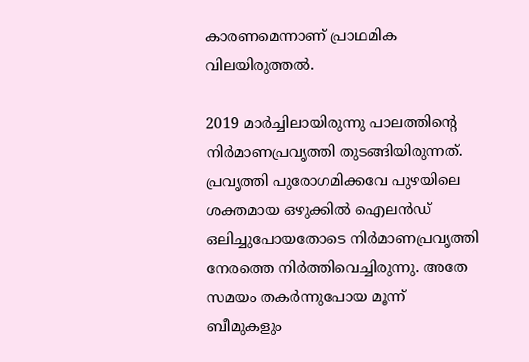കാരണമെന്നാണ് പ്രാഥമിക വിലയിരുത്തല്‍.

2019 മാര്‍ച്ചിലായിരുന്നു പാലത്തിന്റെ നിര്‍മാണപ്രവൃത്തി തുടങ്ങിയിരുന്നത്. പ്രവൃത്തി പുരോഗമിക്കവേ പുഴയിലെ ശക്തമായ ഒഴുക്കില്‍ ഐലന്‍ഡ് ഒലിച്ചുപോയതോടെ നിര്‍മാണപ്രവൃത്തി നേരത്തെ നിര്‍ത്തിവെച്ചിരുന്നു. അതേ സമയം തകര്‍ന്നുപോയ മൂന്ന് ബീമുകളും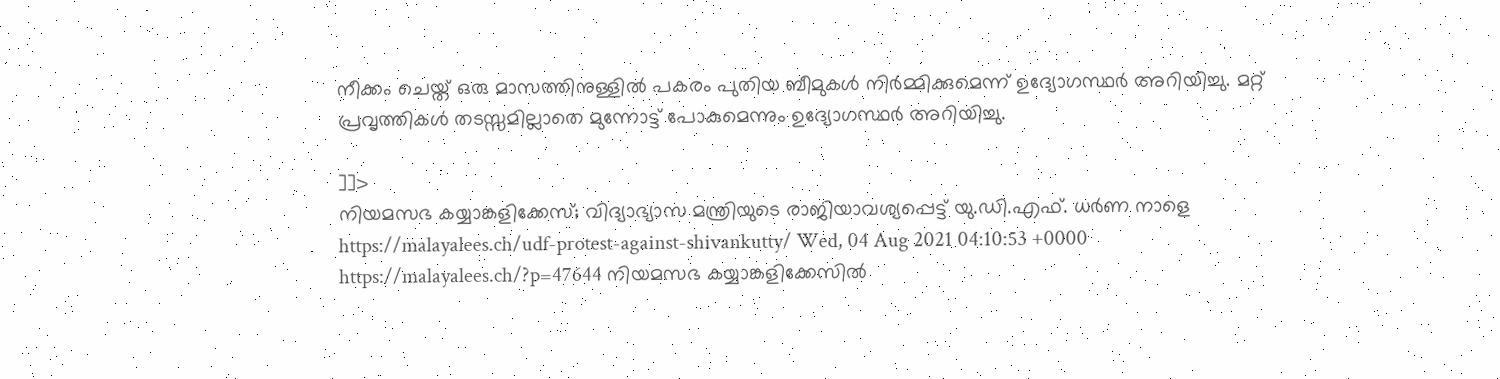നീക്കം ചെയ്ത് ഒരു മാസത്തിനുള്ളില്‍ പകരം പുതിയ ബീമുകള്‍ നിര്‍മ്മിക്കുമെന്ന് ഉദ്യോഗസ്ഥര്‍ അറിയിച്ചു. മറ്റ് പ്രവൃത്തികള്‍ തടസ്സമില്ലാതെ മുന്നോട്ട് പോകുമെന്നും ഉദ്യോഗസ്ഥര്‍ അറിയിച്ചു.

]]>
നിയമസഭ കയ്യാങ്കളിക്കേസ്; വിദ്യാഭ്യാസ മന്ത്രിയുടെ രാജിയാവശ്യപ്പെട്ട് യു.ഡി.എഫ്. ധര്‍ണ നാളെ https://malayalees.ch/udf-protest-against-shivankutty/ Wed, 04 Aug 2021 04:10:53 +0000 https://malayalees.ch/?p=47644 നിയമസഭ കയ്യാങ്കളിക്കേസില്‍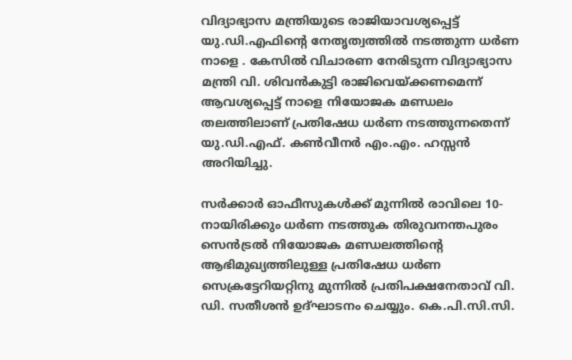വിദ്യാഭ്യാസ മന്ത്രിയുടെ രാജിയാവശ്യപ്പെട്ട് യു.ഡി.എഫിന്റെ നേതൃത്വത്തിൽ നടത്തുന്ന ധര്‍ണ നാളെ . കേസിൽ വിചാരണ നേരിടുന്ന വിദ്യാഭ്യാസ മന്ത്രി വി. ശിവന്‍കുട്ടി രാജിവെയ്ക്കണമെന്ന് ആവശ്യപ്പെട്ട് നാളെ നിയോജക മണ്ഡലം തലത്തിലാണ് പ്രതിഷേധ ധര്‍ണ നടത്തുന്നതെന്ന് യു.ഡി.എഫ്. കണ്‍വീനര്‍ എം.എം. ഹസ്സന്‍ അറിയിച്ചു.

സര്‍ക്കാര്‍ ഓഫീസുകള്‍ക്ക് മുന്നില്‍ രാവിലെ 10- നായിരിക്കും ധർണ നടത്തുക തിരുവനന്തപുരം സെന്‍ട്രല്‍ നിയോജക മണ്ഡലത്തിന്റെ ആഭിമുഖ്യത്തിലുള്ള പ്രതിഷേധ ധര്‍ണ സെക്രട്ടേറിയറ്റിനു മുന്നില്‍ പ്രതിപക്ഷനേതാവ് വി. ഡി. സതീശന്‍ ഉദ്ഘാടനം ചെയ്യും. കെ.പി.സി.സി.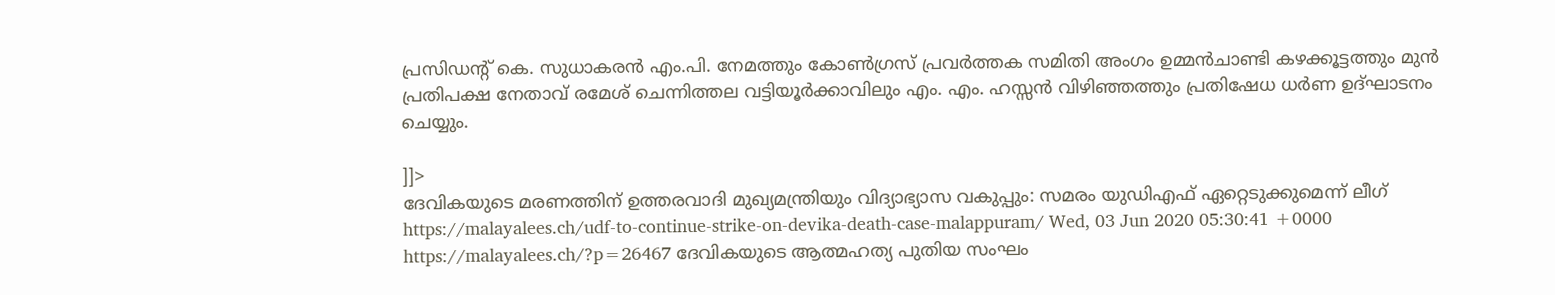പ്രസിഡന്റ് കെ. സുധാകരന്‍ എം.പി. നേമത്തും കോണ്‍ഗ്രസ് പ്രവര്‍ത്തക സമിതി അംഗം ഉമ്മന്‍ചാണ്ടി കഴക്കൂട്ടത്തും മുന്‍ പ്രതിപക്ഷ നേതാവ് രമേശ് ചെന്നിത്തല വട്ടിയൂര്‍ക്കാവിലും എം. എം. ഹസ്സന്‍ വിഴിഞ്ഞത്തും പ്രതിഷേധ ധര്‍ണ ഉദ്ഘാടനം ചെയ്യും.

]]>
ദേവികയുടെ മരണത്തിന് ഉത്തരവാദി മുഖ്യമന്ത്രിയും വിദ്യാഭ്യാസ വകുപ്പും: സമരം യുഡിഎഫ് ഏറ്റെടുക്കുമെന്ന് ലീഗ് https://malayalees.ch/udf-to-continue-strike-on-devika-death-case-malappuram/ Wed, 03 Jun 2020 05:30:41 +0000 https://malayalees.ch/?p=26467 ദേവികയുടെ ആത്മഹത്യ പുതിയ സംഘം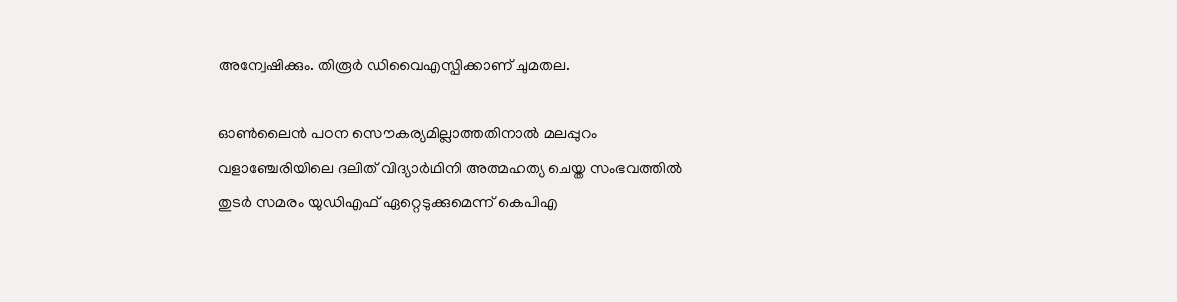അന്വേഷിക്കും. തിരൂര്‍ ഡിവൈഎസ്പിക്കാണ് ചുമതല.

ഓണ്‍ലൈന്‍ പഠന സൌകര്യമില്ലാത്തതിനാല്‍ മലപ്പുറം വളാഞ്ചേരിയിലെ ദലിത് വിദ്യാര്‍ഥിനി അത്മഹത്യ ചെയ്ത സംഭവത്തില്‍ തുടര്‍ സമരം യുഡിഎഫ് ഏറ്റെടുക്കുമെന്ന് കെപിഎ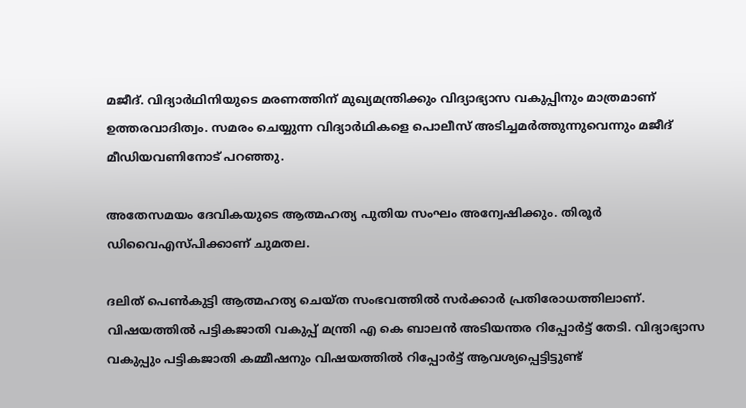മജീദ്. വിദ്യാര്‍ഥിനിയുടെ മരണത്തിന് മുഖ്യമന്ത്രിക്കും വിദ്യാഭ്യാസ വകുപ്പിനും മാത്രമാണ് ഉത്തരവാദിത്വം. സമരം ചെയ്യുന്ന വിദ്യാർഥികളെ പൊലീസ് അടിച്ചമർത്തുന്നുവെന്നും മജീദ് മീഡിയവണിനോട് പറഞ്ഞു.

അതേസമയം ദേവികയുടെ ആത്മഹത്യ പുതിയ സംഘം അന്വേഷിക്കും. തിരൂര്‍ ഡിവൈഎസ്പിക്കാണ് ചുമതല.

ദലിത് പെണ്‍കുട്ടി ആത്മഹത്യ ചെയ്ത സംഭവത്തില്‍ സര്‍ക്കാര്‍ പ്രതിരോധത്തിലാണ്. വിഷയത്തില്‍ പട്ടികജാതി വകുപ്പ് മന്ത്രി എ കെ ബാലന്‍ അടിയന്തര റിപ്പോര്‍ട്ട് തേടി. വിദ്യാഭ്യാസ വകുപ്പും പട്ടികജാതി കമ്മീഷനും വിഷയത്തില്‍ റിപ്പോര്‍ട്ട് ആവശ്യപ്പെട്ടിട്ടുണ്ട്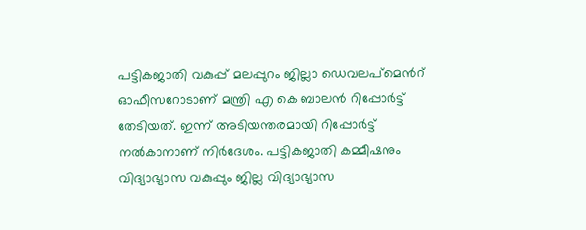പട്ടികജാതി വകുപ്പ് മലപ്പുറം ജില്ലാ ഡെവലപ്മെന്‍റ് ഓഫീസറോടാണ് മന്ത്രി എ കെ ബാലന്‍ റിപ്പോര്‍ട്ട് തേടിയത്. ഇന്ന് അടിയന്തരമായി റിപ്പോര്‍ട്ട് നല്‍കാനാണ് നിര്‍ദേശം. പട്ടികജാതി കമ്മീഷനും വിദ്യാഭ്യാസ വകുപ്പും ജില്ല വിദ്യാഭ്യാസ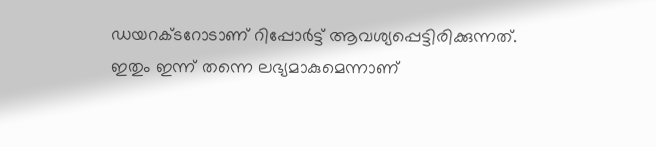ഡയറക്ടറോടാണ് റിപ്പോര്‍ട്ട് ആവശ്യപ്പെട്ടിരിക്കുന്നത്. ഇതും ഇന്ന് തന്നെ ലഭ്യമാകുമെന്നാണ്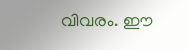വിവരം. ഈ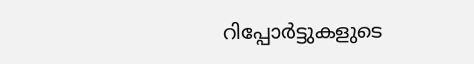റിപ്പോര്‍ട്ടുകളുടെ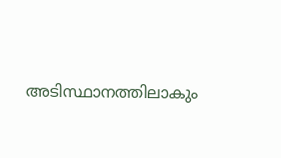അടിസ്ഥാനത്തിലാകും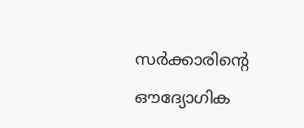സര്‍ക്കാരിന്‍റെ ഔദ്യോഗിക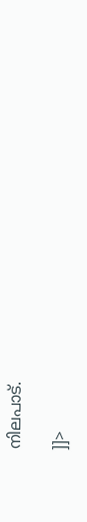നിലപാട്.

]]>